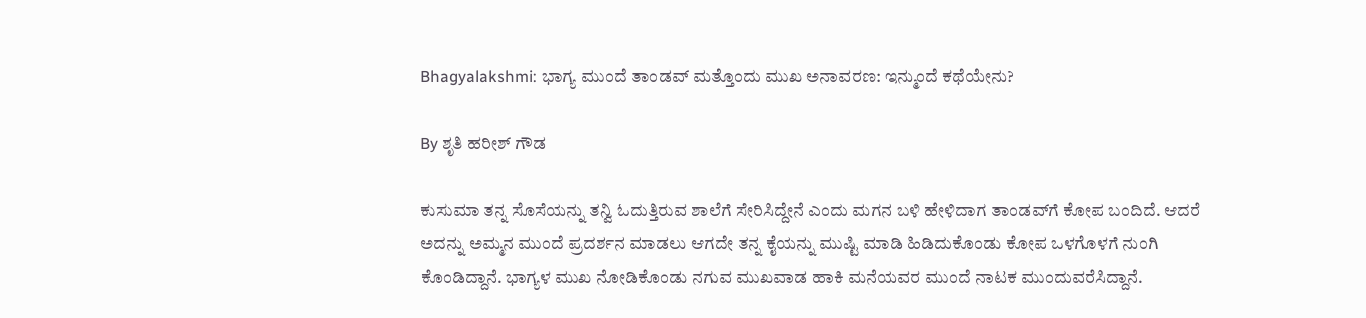Bhagyalakshmi: ಭಾಗ್ಯ ಮುಂದೆ ತಾಂಡವ್‌ ಮತ್ತೊಂದು ಮುಖ ಅನಾವರಣ: ಇನ್ಮುಂದೆ ಕಥೆಯೇನು?

By ಶೃತಿ ಹರೀಶ್ ಗೌಡ

ಕುಸುಮಾ ತನ್ನ ಸೊಸೆಯನ್ನು ತನ್ವಿ ಓದುತ್ತಿರುವ ಶಾಲೆಗೆ ಸೇರಿಸಿದ್ದೇನೆ ಎಂದು ಮಗನ ಬಳಿ ಹೇಳಿದಾಗ ತಾಂಡವ್‌ಗೆ ಕೋಪ ಬಂದಿದೆ. ಆದರೆ ಅದನ್ನು ಅಮ್ಮನ ಮುಂದೆ ಪ್ರದರ್ಶನ ಮಾಡಲು ಆಗದೇ ತನ್ನ ಕೈಯನ್ನು ಮುಷ್ಟಿ ಮಾಡಿ ಹಿಡಿದುಕೊಂಡು ಕೋಪ ಒಳಗೊಳಗೆ ನುಂಗಿ ಕೊಂಡಿದ್ದಾನೆ. ಭಾಗ್ಯಳ ಮುಖ ನೋಡಿಕೊಂಡು ನಗುವ ಮುಖವಾಡ ಹಾಕಿ ಮನೆಯವರ ಮುಂದೆ ನಾಟಕ ಮುಂದುವರೆಸಿದ್ದಾನೆ.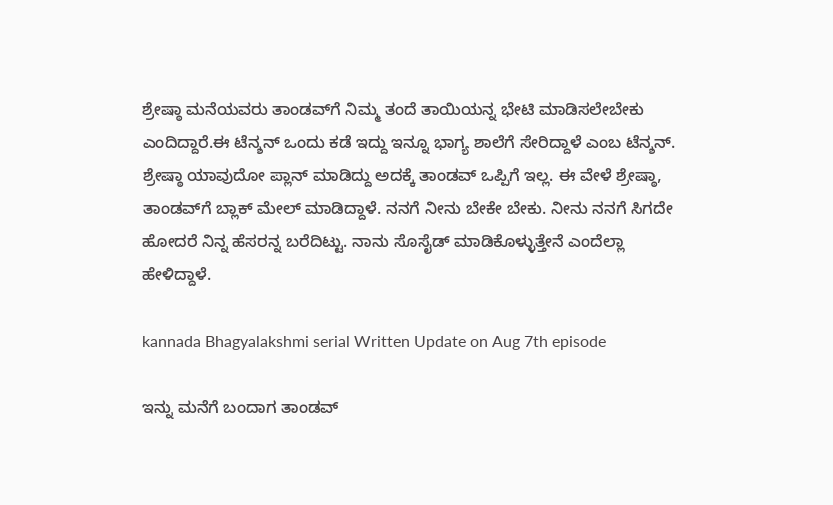ಶ್ರೇಷ್ಠಾ ಮನೆಯವರು ತಾಂಡವ್‌ಗೆ ನಿಮ್ಮ ತಂದೆ ತಾಯಿಯನ್ನ ಭೇಟಿ ಮಾಡಿಸಲೇಬೇಕು ಎಂದಿದ್ದಾರೆ.ಈ ಟೆನ್ಶನ್ ಒಂದು ಕಡೆ ಇದ್ದು ಇನ್ನೂ ಭಾಗ್ಯ ಶಾಲೆಗೆ ಸೇರಿದ್ದಾಳೆ ಎಂಬ ಟೆನ್ಶನ್. ಶ್ರೇಷ್ಠಾ ಯಾವುದೋ ಪ್ಲಾನ್ ಮಾಡಿದ್ದು ಅದಕ್ಕೆ ತಾಂಡವ್ ಒಪ್ಪಿಗೆ ಇಲ್ಲ. ಈ ವೇಳೆ ಶ್ರೇಷ್ಠಾ, ತಾಂಡವ್‌ಗೆ ಬ್ಲಾಕ್ ಮೇಲ್ ಮಾಡಿದ್ದಾಳೆ. ನನಗೆ ನೀನು ಬೇಕೇ ಬೇಕು. ನೀನು ನನಗೆ ಸಿಗದೇ ಹೋದರೆ ನಿನ್ನ ಹೆಸರನ್ನ ಬರೆದಿಟ್ಟು. ನಾನು ಸೊಸೈಡ್ ಮಾಡಿಕೊಳ್ಳುತ್ತೇನೆ ಎಂದೆಲ್ಲಾ ಹೇಳಿದ್ದಾಳೆ.

kannada Bhagyalakshmi serial Written Update on Aug 7th episode

ಇನ್ನು ಮನೆಗೆ ಬಂದಾಗ ತಾಂಡವ್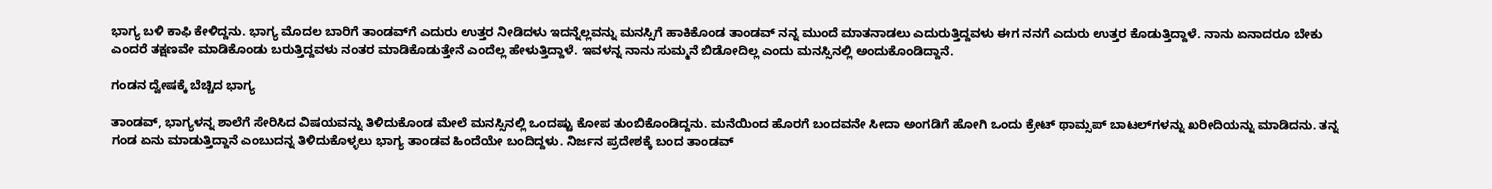ಭಾಗ್ಯ ಬಳಿ ಕಾಫಿ ಕೇಳಿದ್ದನು. ಭಾಗ್ಯ ಮೊದಲ ಬಾರಿಗೆ ತಾಂಡವ್‌ಗೆ ಎದುರು ಉತ್ತರ ನೀಡಿದಳು ಇದನ್ನೆಲ್ಲವನ್ನು ಮನಸ್ಸಿಗೆ ಹಾಕಿಕೊಂಡ ತಾಂಡವ್ ನನ್ನ ಮುಂದೆ ಮಾತನಾಡಲು ಎದುರುತ್ತಿದ್ದವಳು ಈಗ ನನಗೆ ಎದುರು ಉತ್ತರ ಕೊಡುತ್ತಿದ್ದಾಳೆ. ನಾನು ಏನಾದರೂ ಬೇಕು ಎಂದರೆ ತಕ್ಷಣವೇ ಮಾಡಿಕೊಂಡು ಬರುತ್ತಿದ್ದವಳು ನಂತರ ಮಾಡಿಕೊಡುತ್ತೇನೆ ಎಂದೆಲ್ಲ ಹೇಳುತ್ತಿದ್ದಾಳೆ. ಇವಳನ್ನ ನಾನು ಸುಮ್ಮನೆ ಬಿಡೋದಿಲ್ಲ ಎಂದು ಮನಸ್ಸಿನಲ್ಲಿ ಅಂದುಕೊಂಡಿದ್ದಾನೆ.

ಗಂಡನ ದ್ವೇಷಕ್ಕೆ ಬೆಚ್ಚಿದ ಭಾಗ್ಯ

ತಾಂಡವ್, ಭಾಗ್ಯಳನ್ನ ಶಾಲೆಗೆ ಸೇರಿಸಿದ ವಿಷಯವನ್ನು ತಿಳಿದುಕೊಂಡ ಮೇಲೆ ಮನಸ್ಸಿನಲ್ಲಿ ಒಂದಷ್ಟು ಕೋಪ ತುಂಬಿಕೊಂಡಿದ್ದನು. ಮನೆಯಿಂದ ಹೊರಗೆ ಬಂದವನೇ ಸೀದಾ ಅಂಗಡಿಗೆ ಹೋಗಿ ಒಂದು ಕ್ರೇಟ್ ಥಾಮ್ಸಪ್ ಬಾಟಲ್‌ಗಳನ್ನು ಖರೀದಿಯನ್ನು ಮಾಡಿದನು. ತನ್ನ ಗಂಡ ಏನು ಮಾಡುತ್ತಿದ್ದಾನೆ ಎಂಬುದನ್ನ ತಿಳಿದುಕೊಳ್ಳಲು ಭಾಗ್ಯ ತಾಂಡವ ಹಿಂದೆಯೇ ಬಂದಿದ್ದಳು. ನಿರ್ಜನ ಪ್ರದೇಶಕ್ಕೆ ಬಂದ ತಾಂಡವ್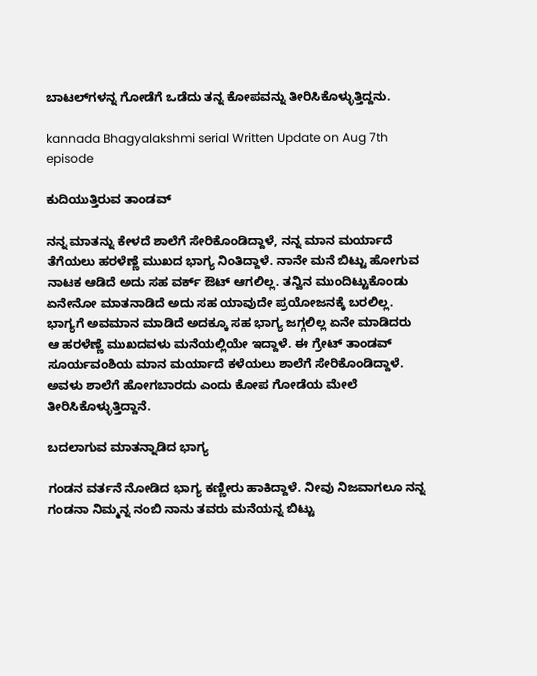ಬಾಟಲ್‌ಗಳನ್ನ ಗೋಡೆಗೆ ಒಡೆದು ತನ್ನ ಕೋಪವನ್ನು ತೀರಿಸಿಕೊಳ್ಳುತ್ತಿದ್ದನು.

kannada Bhagyalakshmi serial Written Update on Aug 7th episode

ಕುದಿಯುತ್ತಿರುವ ತಾಂಡವ್

ನನ್ನ ಮಾತನ್ನು ಕೇಳದೆ ಶಾಲೆಗೆ ಸೇರಿಕೊಂಡಿದ್ದಾಳೆ, ನನ್ನ ಮಾನ ಮರ್ಯಾದೆ ತೆಗೆಯಲು ಹರಳೆಣ್ಣೆ ಮುಖದ ಭಾಗ್ಯ ನಿಂತಿದ್ದಾಳೆ. ನಾನೇ ಮನೆ ಬಿಟ್ಟು ಹೋಗುವ ನಾಟಕ ಆಡಿದೆ ಅದು ಸಹ ವರ್ಕ್ ಔಟ್ ಆಗಲಿಲ್ಲ. ತನ್ವಿನ ಮುಂದಿಟ್ಟುಕೊಂಡು ಏನೇನೋ ಮಾತನಾಡಿದೆ ಅದು ಸಹ ಯಾವುದೇ ಪ್ರಯೋಜನಕ್ಕೆ ಬರಲಿಲ್ಲ. ಭಾಗ್ಯಗೆ ಅವಮಾನ ಮಾಡಿದೆ ಅದಕ್ಕೂ ಸಹ ಭಾಗ್ಯ ಜಗ್ಗಲಿಲ್ಲ ಏನೇ ಮಾಡಿದರು ಆ ಹರಳೆಣ್ಣೆ ಮುಖದವಳು ಮನೆಯಲ್ಲಿಯೇ ಇದ್ದಾಳೆ. ಈ ಗ್ರೇಟ್ ತಾಂಡವ್ ಸೂರ್ಯವಂಶಿಯ ಮಾನ ಮರ್ಯಾದೆ ಕಳೆಯಲು ಶಾಲೆಗೆ ಸೇರಿಕೊಂಡಿದ್ದಾಳೆ. ಅವಳು ಶಾಲೆಗೆ ಹೋಗಬಾರದು ಎಂದು ಕೋಪ ಗೋಡೆಯ ಮೇಲೆ ತೀರಿಸಿಕೊಳ್ಳುತ್ತಿದ್ದಾನೆ.

ಬದಲಾಗುವ ಮಾತನ್ನಾಡಿದ ಭಾಗ್ಯ

ಗಂಡನ ವರ್ತನೆ ನೋಡಿದ ಭಾಗ್ಯ ಕಣ್ಣೀರು ಹಾಕಿದ್ದಾಳೆ. ನೀವು ನಿಜವಾಗಲೂ ನನ್ನ ಗಂಡನಾ ನಿಮ್ಮನ್ನ ನಂಬಿ ನಾನು ತವರು ಮನೆಯನ್ನ ಬಿಟ್ಟು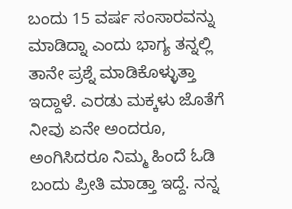ಬಂದು 15 ವರ್ಷ ಸಂಸಾರವನ್ನು ಮಾಡಿದ್ನಾ ಎಂದು ಭಾಗ್ಯ ತನ್ನಲ್ಲಿ ತಾನೇ ಪ್ರಶ್ನೆ ಮಾಡಿಕೊಳ್ಳುತ್ತಾ ಇದ್ದಾಳೆ‌. ಎರಡು ಮಕ್ಕಳು ಜೊತೆಗೆ ನೀವು ಏನೇ ಅಂದರೂ, ಅಂಗಿಸಿದರೂ ನಿಮ್ಮ ಹಿಂದೆ ಓಡಿ ಬಂದು ಪ್ರೀತಿ ಮಾಡ್ತಾ ಇದ್ದೆ. ನನ್ನ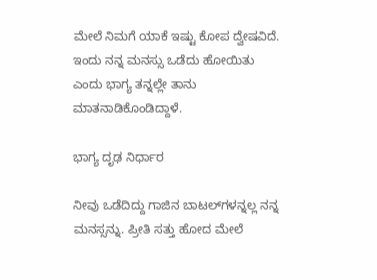ಮೇಲೆ ನಿಮಗೆ ಯಾಕೆ ಇಷ್ಟು ಕೋಪ ದ್ವೇಷವಿದೆ. ಇಂದು ನನ್ನ ಮನಸ್ಸು ಒಡೆದು ಹೋಯಿತು ಎಂದು ಭಾಗ್ಯ ತನ್ನಲ್ಲೇ ತಾನು ಮಾತನಾಡಿಕೊಂಡಿದ್ದಾಳೆ.

ಭಾಗ್ಯ ದೃಢ ನಿರ್ಧಾರ

ನೀವು ಒಡೆದಿದ್ದು ಗಾಜಿನ ಬಾಟಲ್‌ಗಳನ್ನಲ್ಲ ನನ್ನ ಮನಸ್ಸನ್ನು. ಪ್ರೀತಿ ಸತ್ತು ಹೋದ ಮೇಲೆ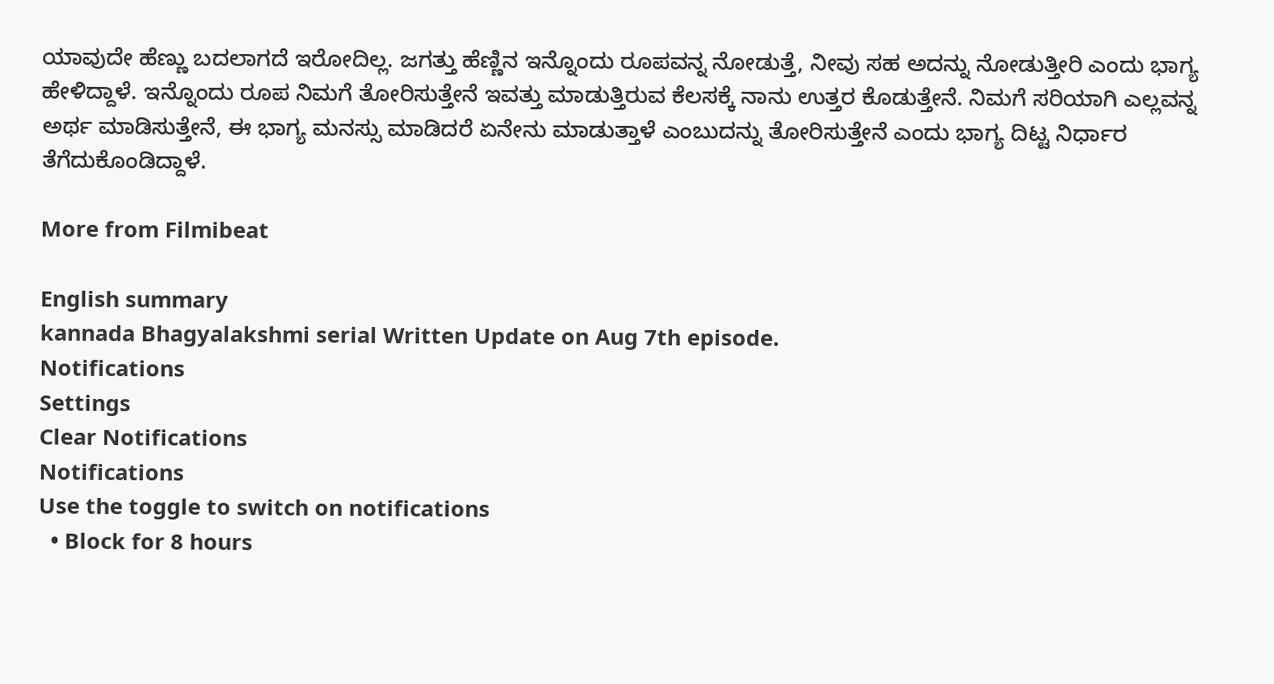ಯಾವುದೇ ಹೆಣ್ಣು ಬದಲಾಗದೆ ಇರೋದಿಲ್ಲ. ಜಗತ್ತು ಹೆಣ್ಣಿನ ಇನ್ನೊಂದು ರೂಪವನ್ನ ನೋಡುತ್ತೆ, ನೀವು ಸಹ ಅದನ್ನು ನೋಡುತ್ತೀರಿ ಎಂದು ಭಾಗ್ಯ ಹೇಳಿದ್ದಾಳೆ. ಇನ್ನೊಂದು ರೂಪ ನಿಮಗೆ ತೋರಿಸುತ್ತೇನೆ ಇವತ್ತು ಮಾಡುತ್ತಿರುವ ಕೆಲಸಕ್ಕೆ ನಾನು ಉತ್ತರ ಕೊಡುತ್ತೇನೆ. ನಿಮಗೆ ಸರಿಯಾಗಿ ಎಲ್ಲವನ್ನ ಅರ್ಥ ಮಾಡಿಸುತ್ತೇನೆ, ಈ ಭಾಗ್ಯ ಮನಸ್ಸು ಮಾಡಿದರೆ ಏನೇನು ಮಾಡುತ್ತಾಳೆ ಎಂಬುದನ್ನು ತೋರಿಸುತ್ತೇನೆ ಎಂದು ಭಾಗ್ಯ ದಿಟ್ಟ ನಿರ್ಧಾರ ತೆಗೆದುಕೊಂಡಿದ್ದಾಳೆ.

More from Filmibeat

English summary
kannada Bhagyalakshmi serial Written Update on Aug 7th episode.
Notifications
Settings
Clear Notifications
Notifications
Use the toggle to switch on notifications
  • Block for 8 hours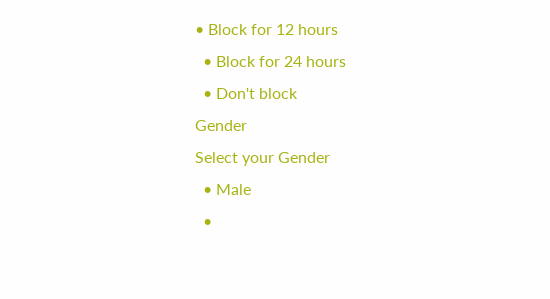• Block for 12 hours
  • Block for 24 hours
  • Don't block
Gender
Select your Gender
  • Male
  •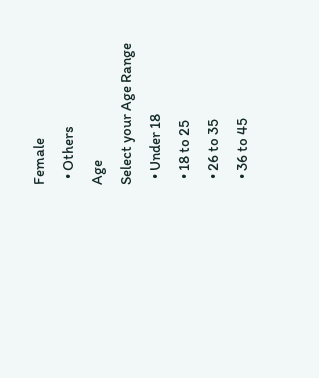Female
  • Others
Age
Select your Age Range
  • Under 18
  • 18 to 25
  • 26 to 35
  • 36 to 45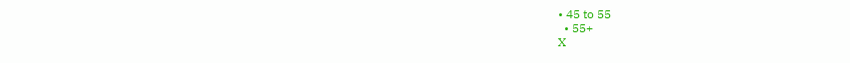• 45 to 55
  • 55+
X